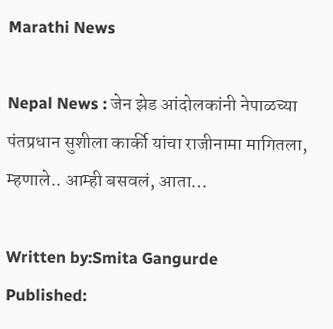Marathi News

Nepal News : जेन झेड आंदोलकांनी नेपाळच्या पंतप्रधान सुशीला कार्की यांचा राजीनामा मागितला, म्हणाले.. आम्ही बसवलं, आता…

Written by:Smita Gangurde
Published: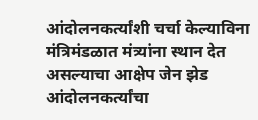आंदोलनकर्त्यांशी चर्चा केल्याविना मंत्रिमंडळात मंत्र्यांना स्थान देत असल्याचा आक्षेप जेन झेड आंदोलनकर्त्यांचा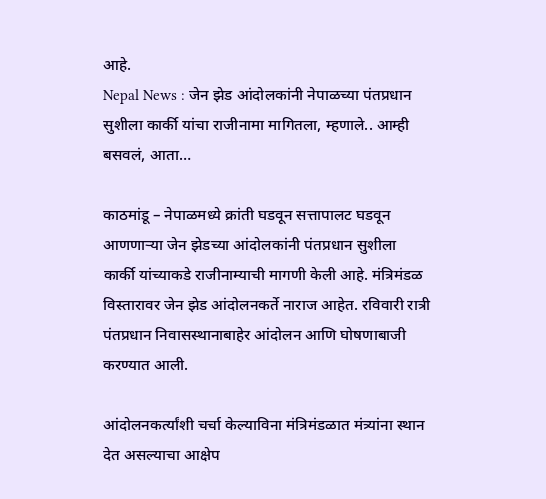आहे.
Nepal News : जेन झेड आंदोलकांनी नेपाळच्या पंतप्रधान सुशीला कार्की यांचा राजीनामा मागितला, म्हणाले.. आम्ही बसवलं, आता…

काठमांडू – नेपाळमध्ये क्रांती घडवून सत्तापालट घडवून आणणाऱ्या जेन झेडच्या आंदोलकांनी पंतप्रधान सुशीला कार्की यांच्याकडे राजीनाम्याची मागणी केली आहे. मंत्रिमंडळ विस्तारावर जेन झेड आंदोलनकर्ते नाराज आहेत. रविवारी रात्री पंतप्रधान निवासस्थानाबाहेर आंदोलन आणि घोषणाबाजी करण्यात आली.

आंदोलनकर्त्यांशी चर्चा केल्याविना मंत्रिमंडळात मंत्र्यांना स्थान देत असल्याचा आक्षेप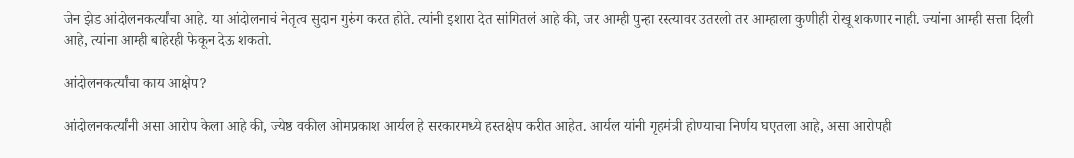जेन झेड आंदोलनकर्त्यांचा आहे. या आंदोलनाचं नेतृत्व सुदान गुरुंग करत होते. त्यांनी इशारा देत सांगितलं आहे की, जर आम्ही पुन्हा रस्त्यावर उतरलो तर आम्हाला कुणीही रोखू शकणार नाही. ज्यांना आम्ही सत्ता दिली आहे, त्यांना आम्ही बाहेरही फेकून देऊ शकतो.

आंदोलनकर्त्यांचा काय आक्षेप?

आंदोलनकर्त्यांनी असा आरोप केला आहे की, ज्येष्ठ वकील ओमप्रकाश आर्यल हे सरकारमध्ये हस्तक्षेप करीत आहेत. आर्यल यांनी गृहमंत्री होण्याचा निर्णय घएतला आहे, असा आरोपही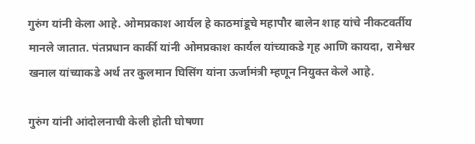गुरुंग यांनी केला आहे. ओमप्रकाश आर्यल हे काठमांडूचे महापौर बालेन शाह यांचे नीकटवर्तीय मानले जातात. पंतप्रधान कार्की यांनी ओमप्रकाश कार्यल यांच्याकडे गृह आणि कायदा, रामेश्वर खनाल यांच्याकडे अर्थ तर कुलमान घिसिंग यांना ऊर्जामंत्री म्हणून नियुक्त केले आहे.

गुरुंग यांनी आंदोलनाची केली होती घोषणा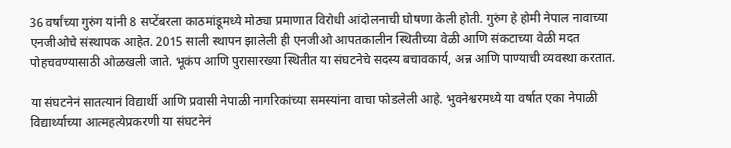36 वर्षांच्या गुरुंग यांनी 8 सप्टेंबरला काठमांडूमध्ये मोठ्या प्रमाणात विरोधी आंदोलनाची घोषणा केली होती. गुरुंग हे होमी नेपाल नावाच्या एनजीओचे संस्थापक आहेत. 2015 साली स्थापन झालेली ही एनजीओ आपतकालीन स्थितीच्या वेळी आणि संकटाच्या वेळी मदत पोहचवण्यासाठी ओळखली जाते. भूकंप आणि पुरासारख्या स्थितीत या संघटनेचे सदस्य बचावकार्य, अन्न आणि पाण्याची व्यवस्था करतात.

या संघटनेनं सातत्यानं विद्यार्थी आणि प्रवासी नेपाळी नागरिकांच्या समस्यांना वाचा फोडलेली आहे. भुवनेश्वरमध्ये या वर्षात एका नेपाळी विद्यार्थ्याच्या आत्महत्येप्रकरणी या संघटनेनं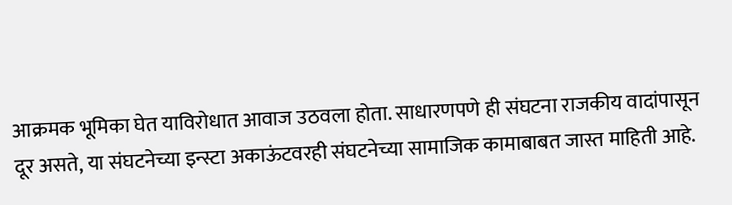आक्रमक भूमिका घेत याविरोधात आवाज उठवला होता. साधारणपणे ही संघटना राजकीय वादांपासून दूर असते, या संघटनेच्या इन्स्टा अकाऊंटवरही संघटनेच्या सामाजिक कामाबाबत जास्त माहिती आहे.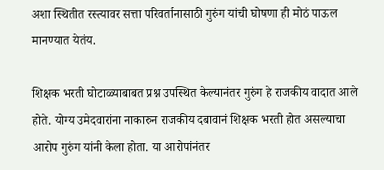अशा स्थितीत रस्त्यावर सत्ता परिवर्तानासाठी गुरुंग यांची घोषणा ही मोठं पाऊल मानण्यात येतंय.

शिक्षक भरती घोटाळ्याबाबत प्रश्न उपस्थित केल्यानंतर गुरुंग हे राजकीय वादात आले होते. योग्य उमेदवारांना नाकारुन राजकीय दबावानं शिक्षक भरती होत असल्याचा आरोप गुरुंग यांनी केला होता. या आरोपांनंतर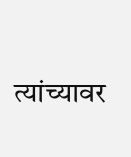त्यांच्यावर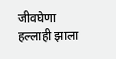जीवघेणा हल्लाही झाला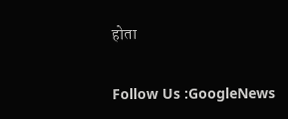होता

Follow Us :GoogleNews